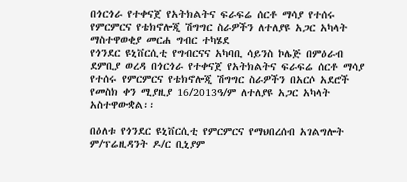በጎርጎራ የተቀናጀ የአትክልትና ፍራፍሬ ሰርቶ ማሳያ የተሰሩ የምርምርና የቴክኖሎጂ ሽግግር ስራዎችን ለተለያዩ አጋር አካላት ማስተዋወቂያ መርሐ ግብር ተካሄደ
የጎንደር ዩኒቨርሲቲ የግብርናና አካባቢ ሳይንስ ኮሌጅ በምዕራብ ደምቢያ ወረዳ በጎርጎራ የተቀናጀ የአትክልትና ፍራፍሬ ሰርቶ ማሳያ የተሰሩ የምርምርና የቴክኖሎጂ ሽግግር ስራዎችን በአርሶ አደሮች የመስክ ቀን ሚያዚያ 16/2013ዓ/ም ለተለያዩ አጋር አካላት አስተዋውቋል፡፡

በዕለቱ የጎንደር ዩኒቨርሲቲ የምርምርና የማህበረሰብ አገልግሎት ም/ፕሬዚዳንት ዶ/ር ቢኒያም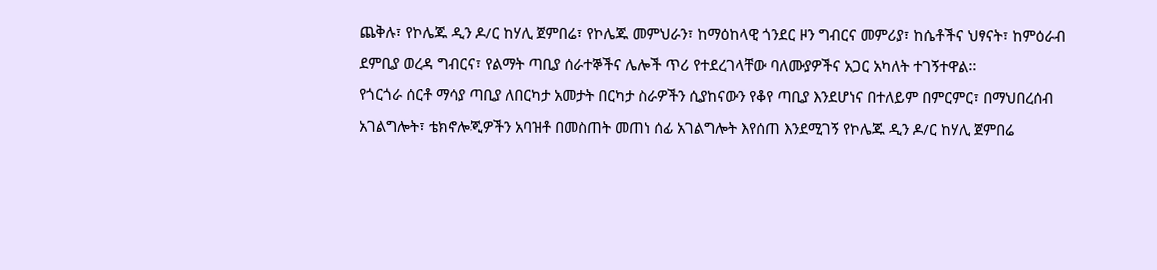ጨቅሉ፣ የኮሌጁ ዲን ዶ/ር ከሃሊ ጀምበሬ፣ የኮሌጁ መምህራን፣ ከማዕከላዊ ጎንደር ዞን ግብርና መምሪያ፣ ከሴቶችና ህፃናት፣ ከምዕራብ ደምቢያ ወረዳ ግብርና፣ የልማት ጣቢያ ሰራተኞችና ሌሎች ጥሪ የተደረገላቸው ባለሙያዎችና አጋር አካለት ተገኝተዋል፡፡
የጎርጎራ ሰርቶ ማሳያ ጣቢያ ለበርካታ አመታት በርካታ ስራዎችን ሲያከናውን የቆየ ጣቢያ እንደሆነና በተለይም በምርምር፣ በማህበረሰብ አገልግሎት፣ ቴክኖሎጂዎችን አባዝቶ በመስጠት መጠነ ሰፊ አገልግሎት እየሰጠ እንደሚገኝ የኮሌጁ ዲን ዶ/ር ከሃሊ ጀምበሬ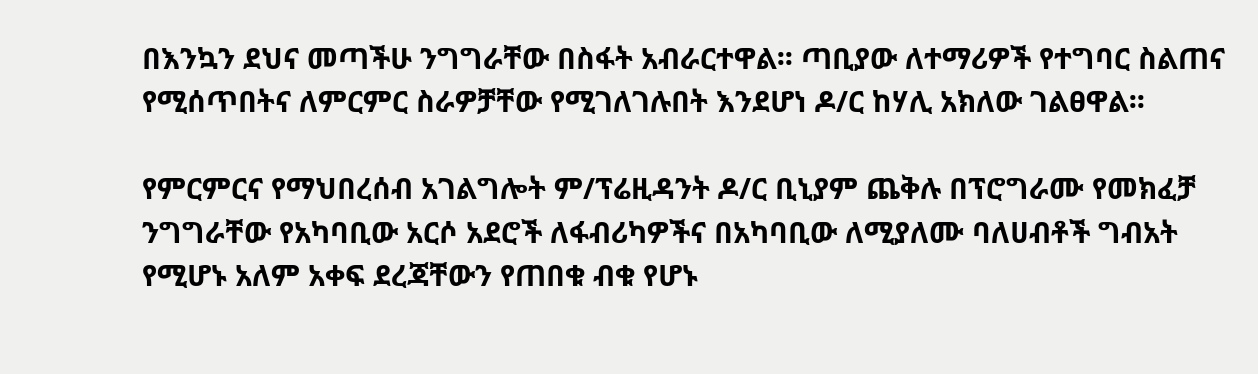በእንኳን ደህና መጣችሁ ንግግራቸው በስፋት አብራርተዋል፡፡ ጣቢያው ለተማሪዎች የተግባር ስልጠና የሚሰጥበትና ለምርምር ስራዎቻቸው የሚገለገሉበት እንደሆነ ዶ/ር ከሃሊ አክለው ገልፀዋል፡፡

የምርምርና የማህበረሰብ አገልግሎት ም/ፕሬዚዳንት ዶ/ር ቢኒያም ጨቅሉ በፕሮግራሙ የመክፈቻ ንግግራቸው የአካባቢው አርሶ አደሮች ለፋብሪካዎችና በአካባቢው ለሚያለሙ ባለሀብቶች ግብአት የሚሆኑ አለም አቀፍ ደረጃቸውን የጠበቁ ብቁ የሆኑ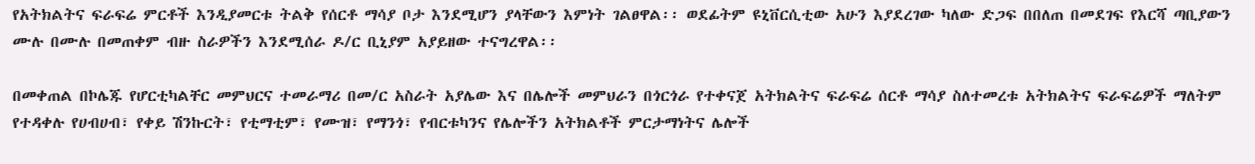የአትክልትና ፍራፍሬ ምርቶች እንዲያመርቱ ትልቅ የሰርቶ ማሳያ ቦታ እንደሚሆን ያላቸውን እምነት ገልፀዋል፡፡ ወደፊትም ዩኒቨርሲቲው አሁን እያደረገው ካለው ድጋፍ በበለጠ በመደገፍ የእርሻ ጣቢያውን ሙሉ በሙሉ በመጠቀም ብዙ ስራዎችን እንደሚሰራ ዶ/ር ቢኒያም አያይዘው ተናግረዋል፡፡

በመቀጠል በኮሌጁ የሆርቲካልቸር መምህርና ተመራማሪ በመ/ር አስራት አያሌው እና በሌሎች መምህራን በጎርጎራ የተቀናጀ አትክልትና ፍራፍሬ ሰርቶ ማሳያ ስለተመረቱ አትክልትና ፍራፍሬዎች ማለትም የተዳቀሉ የሀብሀብ፣ የቀይ ሽንኩርት፣ የቲማቲም፣ የሙዝ፣ የማንጎ፣ የብርቱካንና የሌሎችን አትክልቶች ምርታማነትና ሌሎች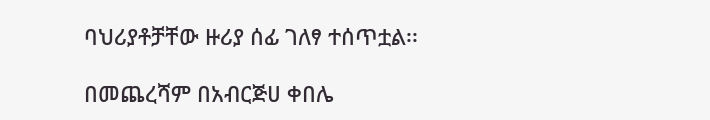ባህሪያቶቻቸው ዙሪያ ሰፊ ገለፃ ተሰጥቷል፡፡

በመጨረሻም በአብርጅሀ ቀበሌ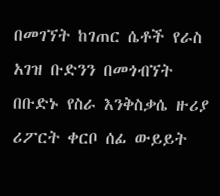በመገኘት ከገጠር ሴቶች የራስ አገዝ ቡድንን በመጎብኘት በቡድኑ የስራ እንቅስቃሴ ዙሪያ ሪፖርት ቀርቦ ሰፊ ውይይት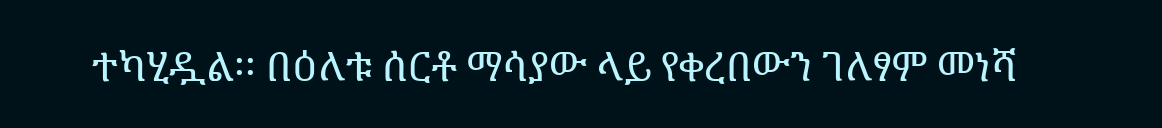ተካሂዷል፡፡ በዕለቱ ሰርቶ ማሳያው ላይ የቀረበውን ገለፃም መነሻ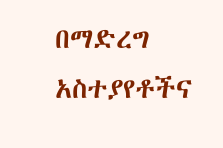በማድረግ አስተያየቶችና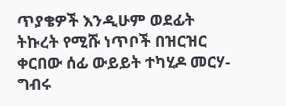ጥያቄዎች እንዲሁም ወደፊት ትኩረት የሚሹ ነጥቦች በዝርዝር ቀርበው ሰፊ ውይይት ተካሂዶ መርሃ-ግብሩ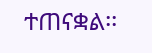ተጠናቋል፡፡